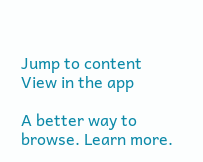Jump to content
View in the app

A better way to browse. Learn more.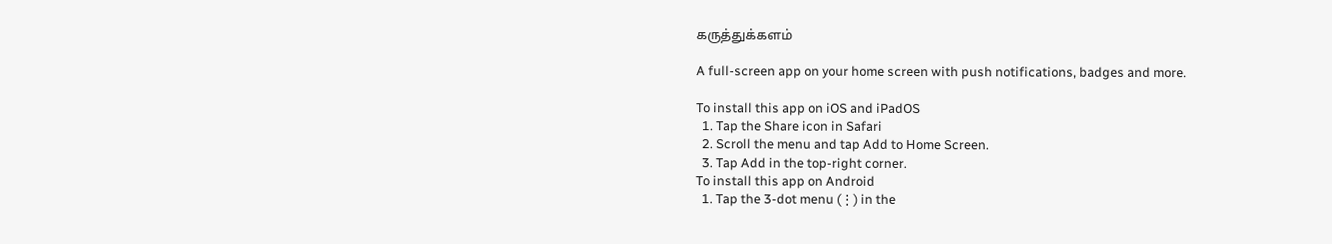கருத்துக்களம்

A full-screen app on your home screen with push notifications, badges and more.

To install this app on iOS and iPadOS
  1. Tap the Share icon in Safari
  2. Scroll the menu and tap Add to Home Screen.
  3. Tap Add in the top-right corner.
To install this app on Android
  1. Tap the 3-dot menu (⋮) in the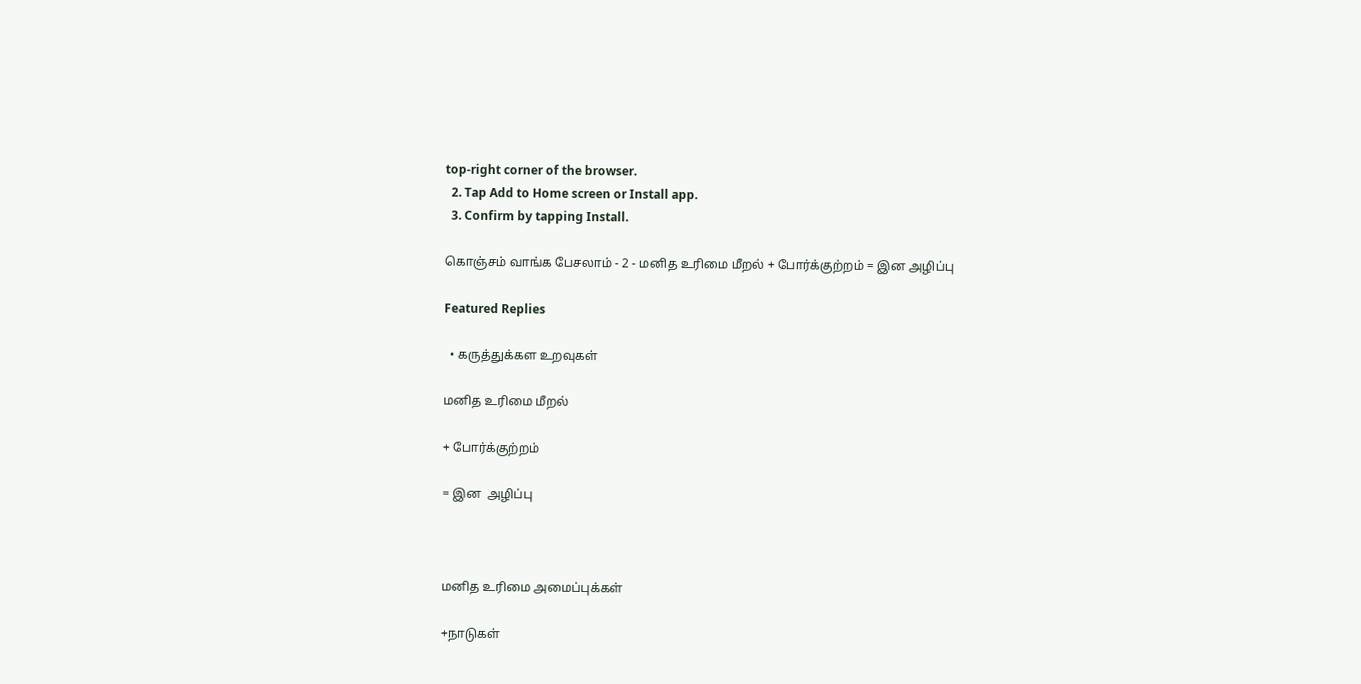top-right corner of the browser.
  2. Tap Add to Home screen or Install app.
  3. Confirm by tapping Install.

கொஞ்சம் வாங்க பேசலாம் - 2 - மனித உரிமை மீறல் + போர்க்குற்றம் = இன அழிப்பு

Featured Replies

  • கருத்துக்கள உறவுகள்

மனித உரிமை மீறல்

+ போர்க்குற்றம்

= இன  அழிப்பு



மனித உரிமை அமைப்புக்கள்

+நாடுகள்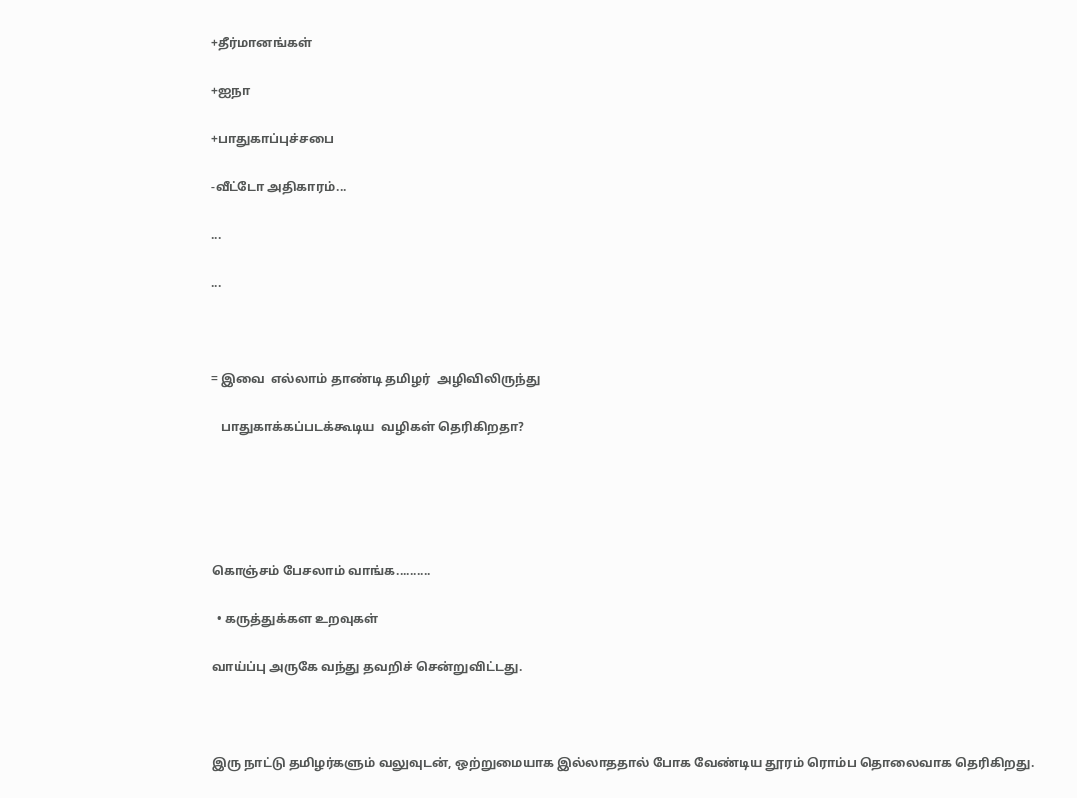+தீர்மானங்கள்

+ஐநா

+பாதுகாப்புச்சபை

-வீட்டோ அதிகாரம்...

...

...



= இவை  எல்லாம் தாண்டி தமிழர்  அழிவிலிருந்து

   பாதுகாக்கப்படக்கூடிய  வழிகள் தெரிகிறதா?





கொஞ்சம் பேசலாம் வாங்க..........

  • கருத்துக்கள உறவுகள்

வாய்ப்பு அருகே வந்து தவறிச் சென்றுவிட்டது.



இரு நாட்டு தமிழர்களும் வலுவுடன், ஒற்றுமையாக இல்லாததால் போக வேண்டிய தூரம் ரொம்ப தொலைவாக தெரிகிறது.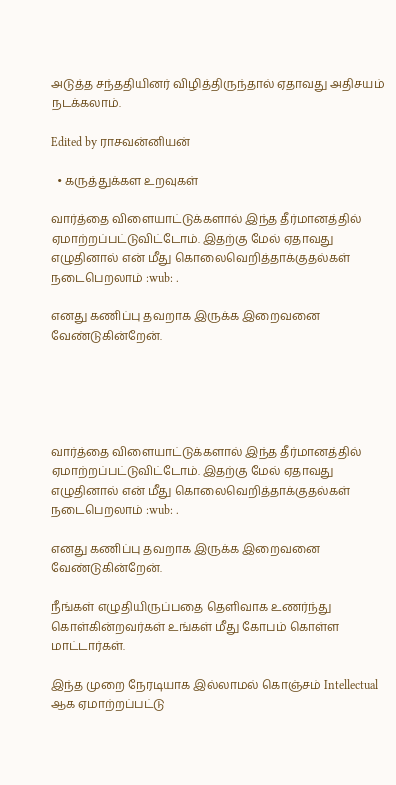அடுத்த சந்ததியினர் விழித்திருந்தால் ஏதாவது அதிசயம் நடக்கலாம்.

Edited by ராசவன்னியன்

  • கருத்துக்கள உறவுகள்

வார்த்தை விளையாட்டுக்களால் இந்த தீர்மானத்தில் ஏமாற்றப்பட்டுவிட்டோம். இதற்கு மேல் ஏதாவது எழுதினால் என் மீது கொலைவெறித்தாக்குதல்கள் நடைபெறலாம் :wub: .

எனது கணிப்பு தவறாக இருக்க இறைவனை வேண்டுகின்றேன்.





வார்த்தை விளையாட்டுக்களால் இந்த தீர்மானத்தில் ஏமாற்றப்பட்டுவிட்டோம். இதற்கு மேல் ஏதாவது எழுதினால் என் மீது கொலைவெறித்தாக்குதல்கள் நடைபெறலாம் :wub: .

எனது கணிப்பு தவறாக இருக்க இறைவனை வேண்டுகின்றேன்.

நீங்கள் எழுதியிருப்பதை தெளிவாக உணர்ந்து கொள்கின்றவர்கள் உங்கள் மீது கோபம் கொள்ள மாட்டார்கள்.

இந்த முறை நேரடியாக இல்லாமல் கொஞ்சம் Intellectual ஆக ஏமாற்றப்பட்டு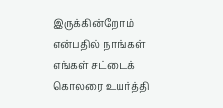இருக்கின்றோம் என்பதில் நாங்கள் எங்கள் சட்டைக் கொலரை உயர்த்தி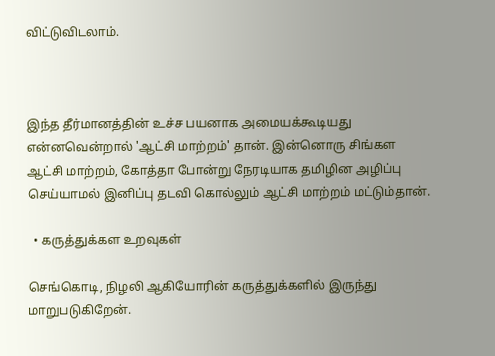விட்டுவிடலாம்.



இந்த தீர்மானத்தின் உச்ச பயனாக அமையக்கூடியது என்னவென்றால் 'ஆட்சி மாற்றம்' தான். இன்னொரு சிங்கள ஆட்சி மாற்றம், கோத்தா போன்று நேரடியாக தமிழின அழிப்பு செய்யாமல் இனிப்பு தடவி கொல்லும் ஆட்சி மாற்றம் மட்டும்தான்.

  • கருத்துக்கள உறவுகள்

செங்கொடி, நிழலி ஆகியோரின் கருத்துக்களில் இருந்து மாறுபடுகிறேன்.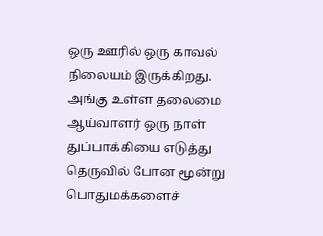ஒரு ஊரில் ஒரு காவல் நிலையம் இருக்கிறது. அங்கு உள்ள தலைமை ஆய்வாளர் ஒரு நாள் துப்பாக்கியை எடுத்து தெருவில் போன மூன்று பொதுமக்களைச்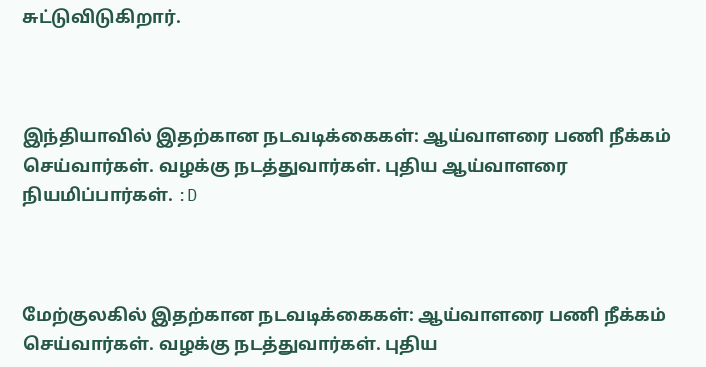சுட்டுவிடுகிறார்.



இந்தியாவில் இதற்கான நடவடிக்கைகள்: ஆய்வாளரை பணி நீக்கம் செய்வார்கள். வழக்கு நடத்துவார்கள். புதிய ஆய்வாளரை நியமிப்பார்கள். :D



மேற்குலகில் இதற்கான நடவடிக்கைகள்: ஆய்வாளரை பணி நீக்கம் செய்வார்கள். வழக்கு நடத்துவார்கள். புதிய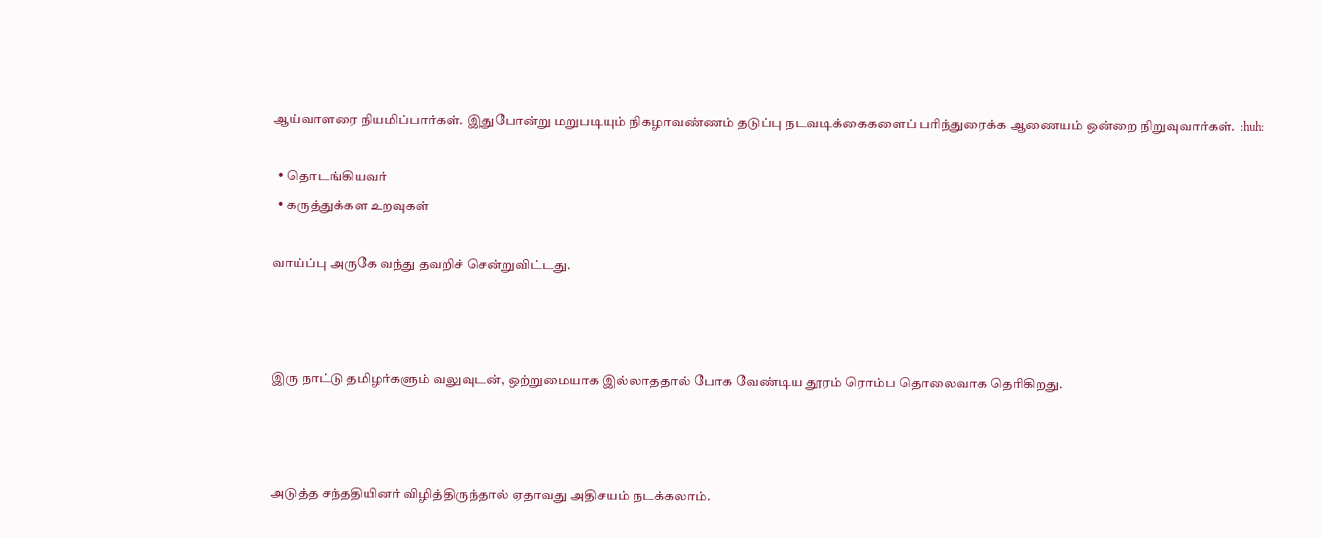ஆய்வாளரை நியமிப்பார்கள். இதுபோன்று மறுபடியும் நிகழாவண்ணம் தடுப்பு நடவடிக்கைகளைப் பரிந்துரைக்க ஆணையம் ஒன்றை நிறுவுவார்கள்.  :huh:

  • தொடங்கியவர்
  • கருத்துக்கள உறவுகள்

வாய்ப்பு அருகே வந்து தவறிச் சென்றுவிட்டது.



இரு நாட்டு தமிழர்களும் வலுவுடன், ஒற்றுமையாக இல்லாததால் போக வேண்டிய தூரம் ரொம்ப தொலைவாக தெரிகிறது.



அடுத்த சந்ததியினர் விழித்திருந்தால் ஏதாவது அதிசயம் நடக்கலாம்.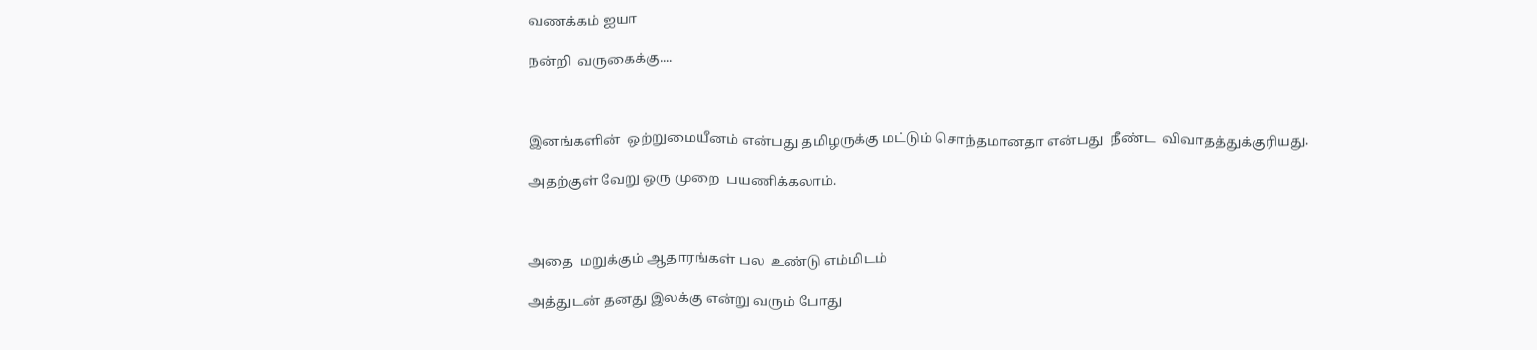வணக்கம் ஐயா

நன்றி  வருகைக்கு....



இனங்களின்  ஒற்றுமையீனம் என்பது தமிழருக்கு மட்டும் சொந்தமானதா என்பது  நீண்ட  விவாதத்துக்குரியது.

அதற்குள் வேறு ஒரு முறை  பயணிக்கலாம்.



அதை  மறுக்கும் ஆதாரங்கள் பல  உண்டு எம்மிடம்

அத்துடன் தனது இலக்கு என்று வரும் போது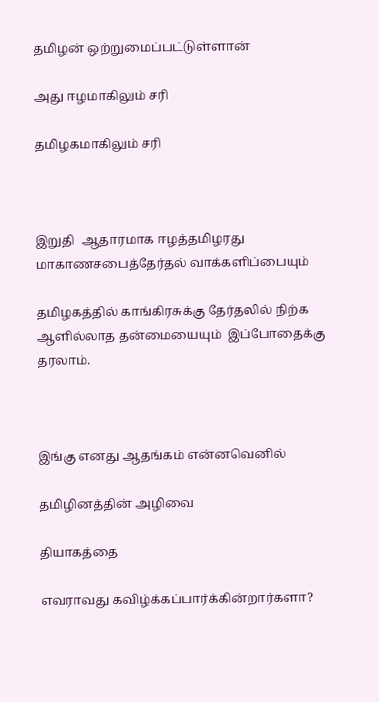தமிழன் ஒற்றுமைப்பட்டுள்ளான்

அது ஈழமாகிலும் சரி

தமிழகமாகிலும் சரி



இறுதி  ஆதாரமாக ஈழத்தமிழரது  மாகாணசபைத்தேர்தல் வாக்களிப்பையும்

தமிழகத்தில் காங்கிரசுக்கு தேர்தலில் நிற்க ஆளில்லாத தன்மையையும்  இப்போதைக்கு தரலாம்.



இங்கு எனது ஆதங்கம் என்னவெனில்

தமிழினத்தின் அழிவை

தியாகத்தை

எவராவது கவிழ்க்கப்பார்க்கின்றார்களா?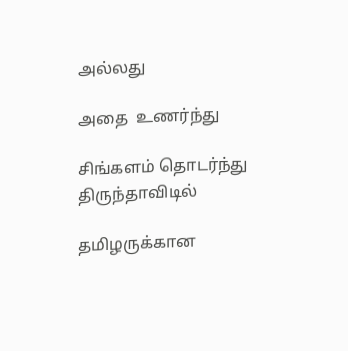அல்லது

அதை  உணர்ந்து

சிங்களம் தொடர்ந்து திருந்தாவிடில்

தமிழருக்கான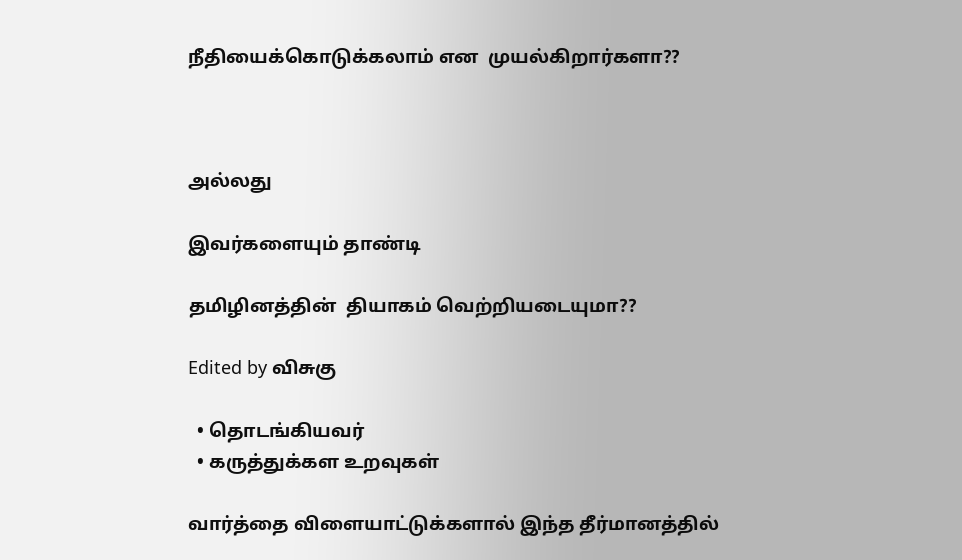நீதியைக்கொடுக்கலாம் என  முயல்கிறார்களா??



அல்லது

இவர்களையும் தாண்டி

தமிழினத்தின்  தியாகம் வெற்றியடையுமா??

Edited by விசுகு

  • தொடங்கியவர்
  • கருத்துக்கள உறவுகள்

வார்த்தை விளையாட்டுக்களால் இந்த தீர்மானத்தில்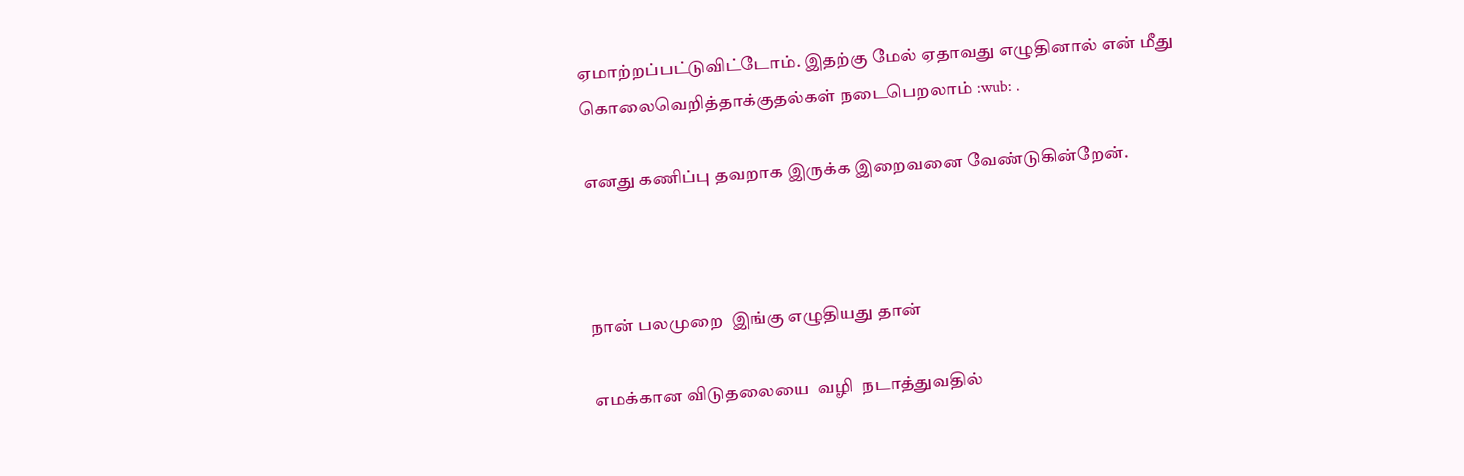ஏமாற்றப்பட்டுவிட்டோம். இதற்கு மேல் ஏதாவது எழுதினால் என் மீது கொலைவெறித்தாக்குதல்கள் நடைபெறலாம் :wub: .

எனது கணிப்பு தவறாக இருக்க இறைவனை வேண்டுகின்றேன்.



நான் பலமுறை  இங்கு எழுதியது தான்

எமக்கான விடுதலையை  வழி  நடாத்துவதில்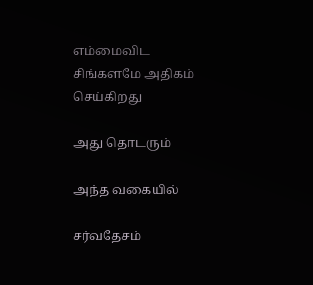எம்மைவிட சிங்களமே அதிகம்  செய்கிறது

அது தொடரும்

அந்த வகையில்

சர்வதேசம்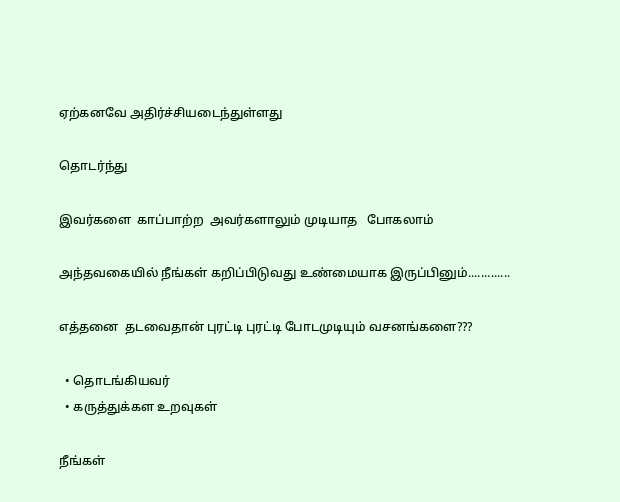ஏற்கனவே அதிர்ச்சியடைந்துள்ளது

தொடர்ந்து

இவர்களை  காப்பாற்ற  அவர்களாலும் முடியாத   போகலாம்

அந்தவகையில் நீங்கள் கறிப்பிடுவது உண்மையாக இருப்பினும்.............

எத்தனை  தடவைதான் புரட்டி புரட்டி போடமுடியும் வசனங்களை???

  • தொடங்கியவர்
  • கருத்துக்கள உறவுகள்

நீங்கள்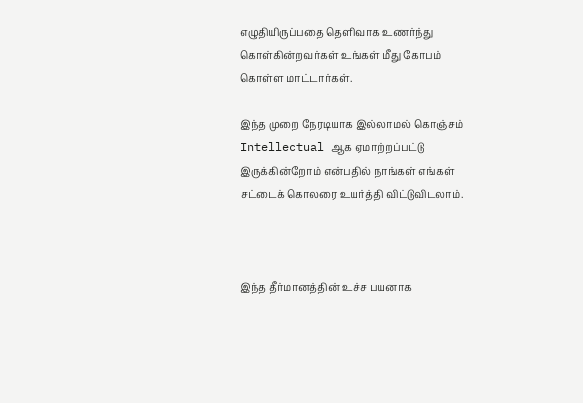எழுதியிருப்பதை தெளிவாக உணர்ந்து கொள்கின்றவர்கள் உங்கள் மீது கோபம் கொள்ள மாட்டார்கள்.

இந்த முறை நேரடியாக இல்லாமல் கொஞ்சம் Intellectual ஆக ஏமாற்றப்பட்டு இருக்கின்றோம் என்பதில் நாங்கள் எங்கள் சட்டைக் கொலரை உயர்த்தி விட்டுவிடலாம்.



இந்த தீர்மானத்தின் உச்ச பயனாக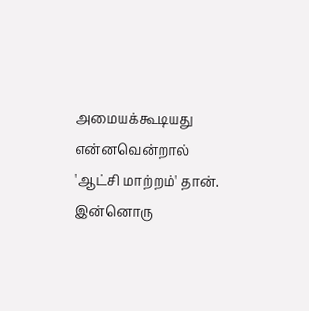அமையக்கூடியது என்னவென்றால் 'ஆட்சி மாற்றம்' தான். இன்னொரு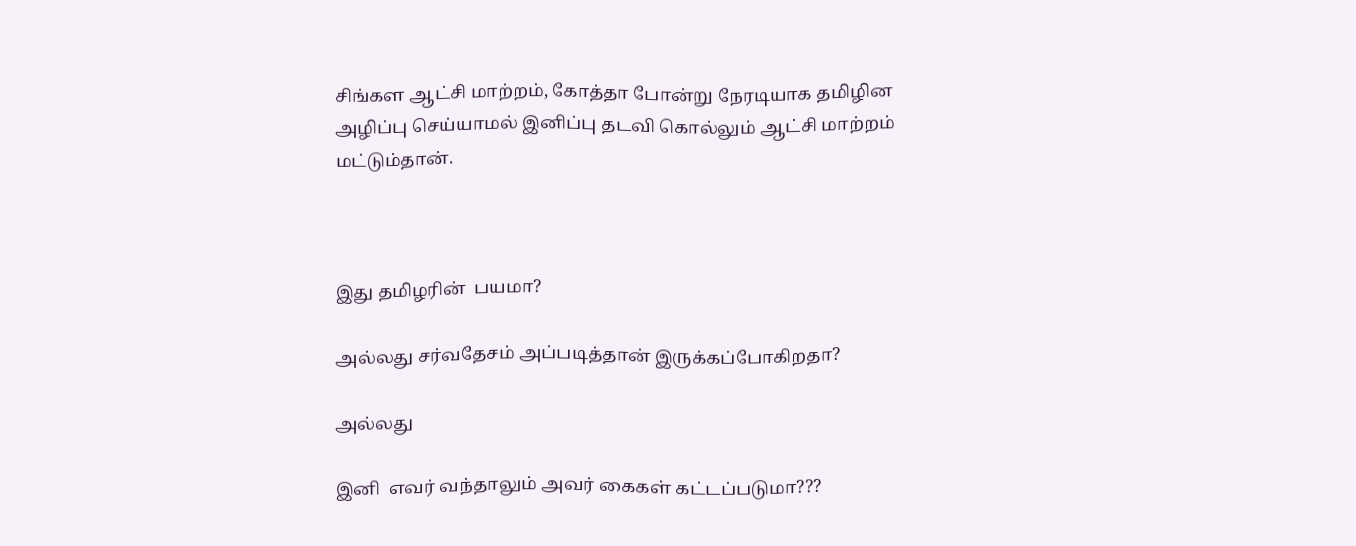சிங்கள ஆட்சி மாற்றம், கோத்தா போன்று நேரடியாக தமிழின அழிப்பு செய்யாமல் இனிப்பு தடவி கொல்லும் ஆட்சி மாற்றம் மட்டும்தான்.



இது தமிழரின்  பயமா?

அல்லது சர்வதேசம் அப்படித்தான் இருக்கப்போகிறதா?

அல்லது

இனி  எவர் வந்தாலும் அவர் கைகள் கட்டப்படுமா???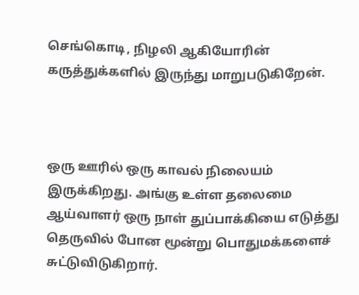செங்கொடி, நிழலி ஆகியோரின் கருத்துக்களில் இருந்து மாறுபடுகிறேன்.



ஒரு ஊரில் ஒரு காவல் நிலையம் இருக்கிறது. அங்கு உள்ள தலைமை ஆய்வாளர் ஒரு நாள் துப்பாக்கியை எடுத்து தெருவில் போன மூன்று பொதுமக்களைச் சுட்டுவிடுகிறார்.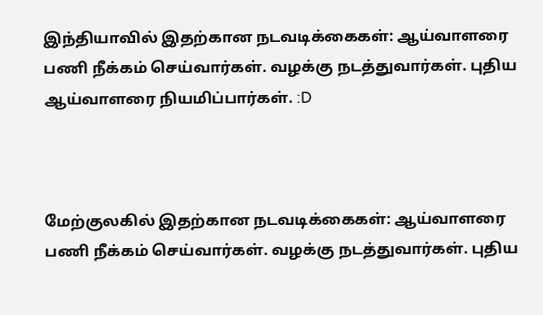இந்தியாவில் இதற்கான நடவடிக்கைகள்: ஆய்வாளரை பணி நீக்கம் செய்வார்கள். வழக்கு நடத்துவார்கள். புதிய ஆய்வாளரை நியமிப்பார்கள். :D



மேற்குலகில் இதற்கான நடவடிக்கைகள்: ஆய்வாளரை பணி நீக்கம் செய்வார்கள். வழக்கு நடத்துவார்கள். புதிய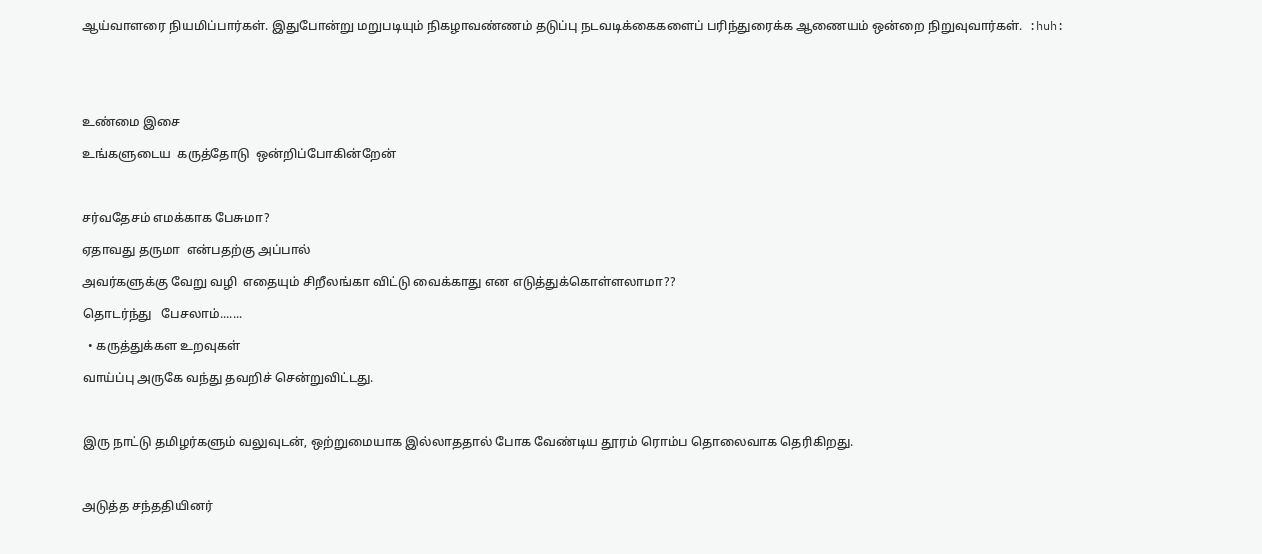ஆய்வாளரை நியமிப்பார்கள். இதுபோன்று மறுபடியும் நிகழாவண்ணம் தடுப்பு நடவடிக்கைகளைப் பரிந்துரைக்க ஆணையம் ஒன்றை நிறுவுவார்கள்.  :huh:





உண்மை இசை

உங்களுடைய  கருத்தோடு  ஒன்றிப்போகின்றேன்



சர்வதேசம் எமக்காக பேசுமா?

ஏதாவது தருமா  என்பதற்கு அப்பால்

அவர்களுக்கு வேறு வழி  எதையும் சிறீலங்கா விட்டு வைக்காது என எடுத்துக்கொள்ளலாமா??

தொடர்ந்து   பேசலாம்.......

  • கருத்துக்கள உறவுகள்

வாய்ப்பு அருகே வந்து தவறிச் சென்றுவிட்டது.



இரு நாட்டு தமிழர்களும் வலுவுடன், ஒற்றுமையாக இல்லாததால் போக வேண்டிய தூரம் ரொம்ப தொலைவாக தெரிகிறது.



அடுத்த சந்ததியினர்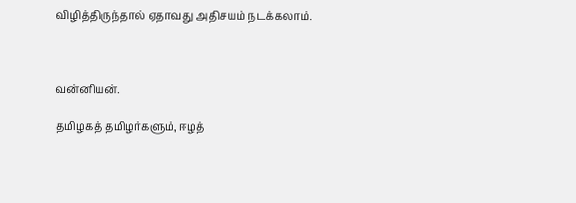விழித்திருந்தால் ஏதாவது அதிசயம் நடக்கலாம்.



வன்னியன்.

தமிழகத் தமிழர்களும், ஈழத்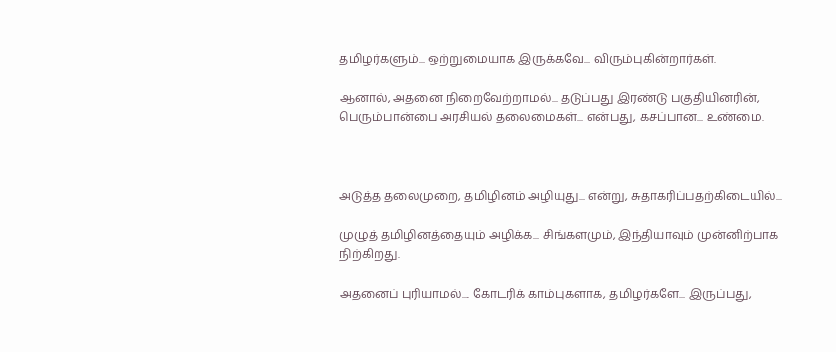தமிழர்களும்... ஒற்றுமையாக இருக்கவே... விரும்புகின்றார்கள்.

ஆனால், அதனை நிறைவேற்றாமல்... தடுப்பது இரண்டு பகுதியினரின், பெரும்பான்பை அரசியல் தலைமைகள்... என்பது, கசப்பான... உண்மை.



அடுத்த தலைமுறை, தமிழினம் அழியுது... என்று, சுதாகரிப்பதற்கிடையில்...

முழுத் தமிழினத்தையும் அழிக்க... சிங்களமும், இந்தியாவும் முன்னிற்பாக நிற்கிறது.

அதனைப் புரியாமல்.... கோடரிக் காம்புகளாக, தமிழர்களே... இருப்பது,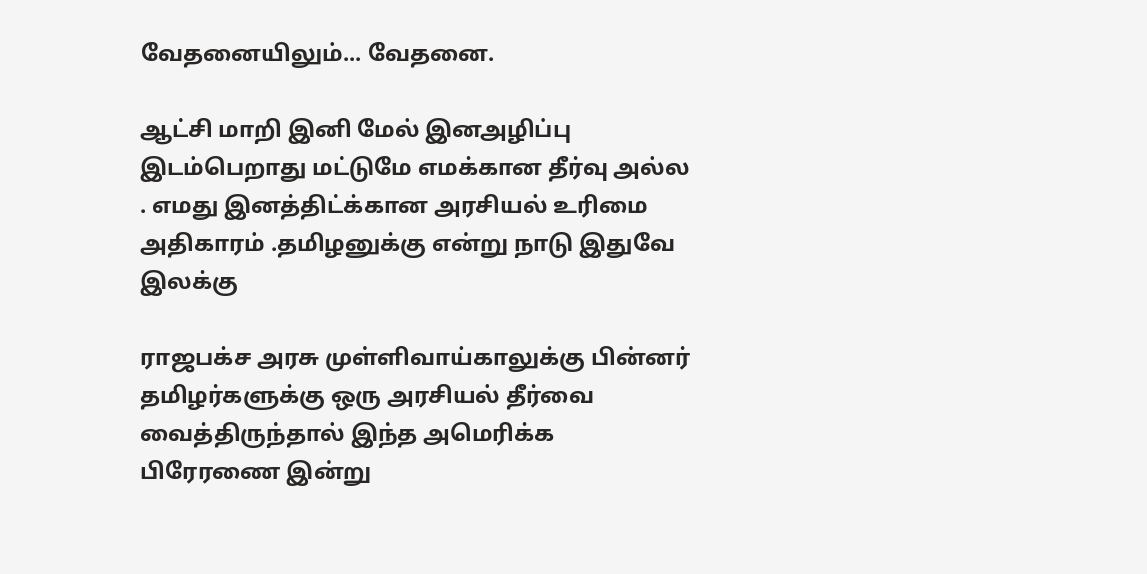வேதனையிலும்... வேதனை.

ஆட்சி மாறி இனி மேல் இனஅழிப்பு இடம்பெறாது மட்டுமே எமக்கான தீர்வு அல்ல . எமது இனத்திட்க்கான அரசியல் உரிமை அதிகாரம் .தமிழனுக்கு என்று நாடு இதுவே இலக்கு

ராஜபக்ச அரசு முள்ளிவாய்காலுக்கு பின்னர் தமிழர்களுக்கு ஒரு அரசியல் தீர்வை வைத்திருந்தால் இந்த அமெரிக்க பிரேரணை இன்று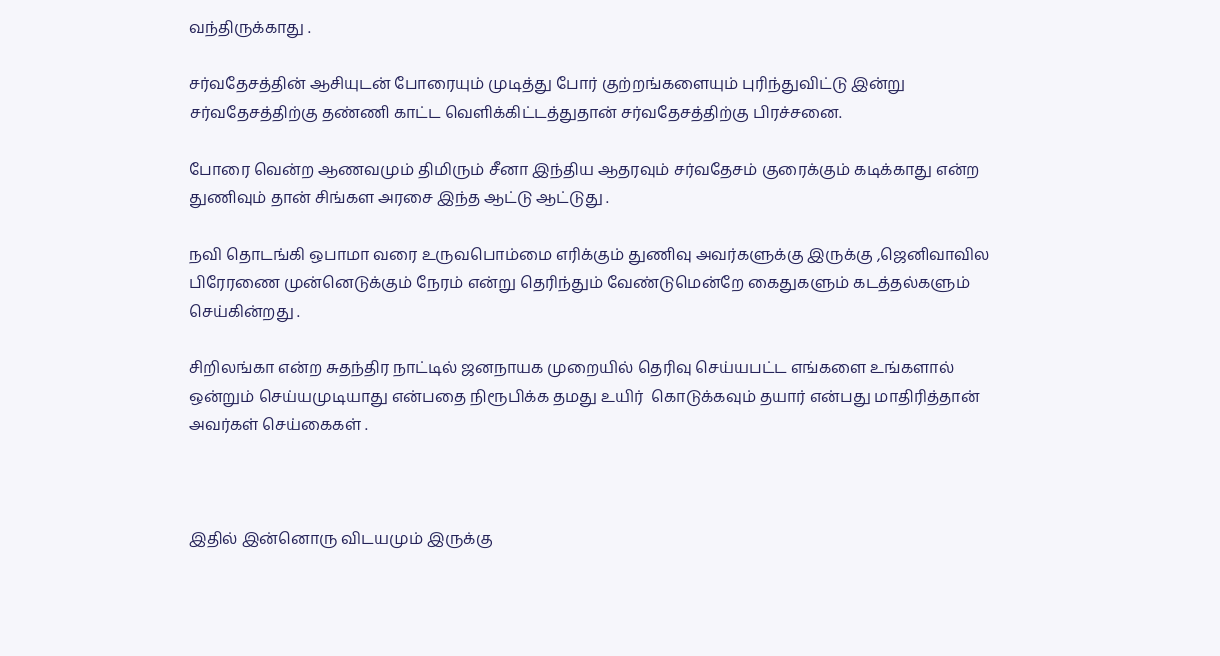வந்திருக்காது .

சர்வதேசத்தின் ஆசியுடன் போரையும் முடித்து போர் குற்றங்களையும் புரிந்துவிட்டு இன்று சர்வதேசத்திற்கு தண்ணி காட்ட வெளிக்கிட்டத்துதான் சர்வதேசத்திற்கு பிரச்சனை.

போரை வென்ற ஆணவமும் திமிரும் சீனா இந்திய ஆதரவும் சர்வதேசம் குரைக்கும் கடிக்காது என்ற துணிவும் தான் சிங்கள அரசை இந்த ஆட்டு ஆட்டுது .

நவி தொடங்கி ஒபாமா வரை உருவபொம்மை எரிக்கும் துணிவு அவர்களுக்கு இருக்கு ,ஜெனிவாவில பிரேரணை முன்னெடுக்கும் நேரம் என்று தெரிந்தும் வேண்டுமென்றே கைதுகளும் கடத்தல்களும் செய்கின்றது .

சிறிலங்கா என்ற சுதந்திர நாட்டில் ஜனநாயக முறையில் தெரிவு செய்யபட்ட எங்களை உங்களால் ஒன்றும் செய்யமுடியாது என்பதை நிரூபிக்க தமது உயிர்  கொடுக்கவும் தயார் என்பது மாதிரித்தான் அவர்கள் செய்கைகள் .



இதில் இன்னொரு விடயமும் இருக்கு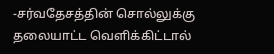-சர்வதேசத்தின் சொல்லுக்கு தலையாட்ட வெளிக்கிட்டால்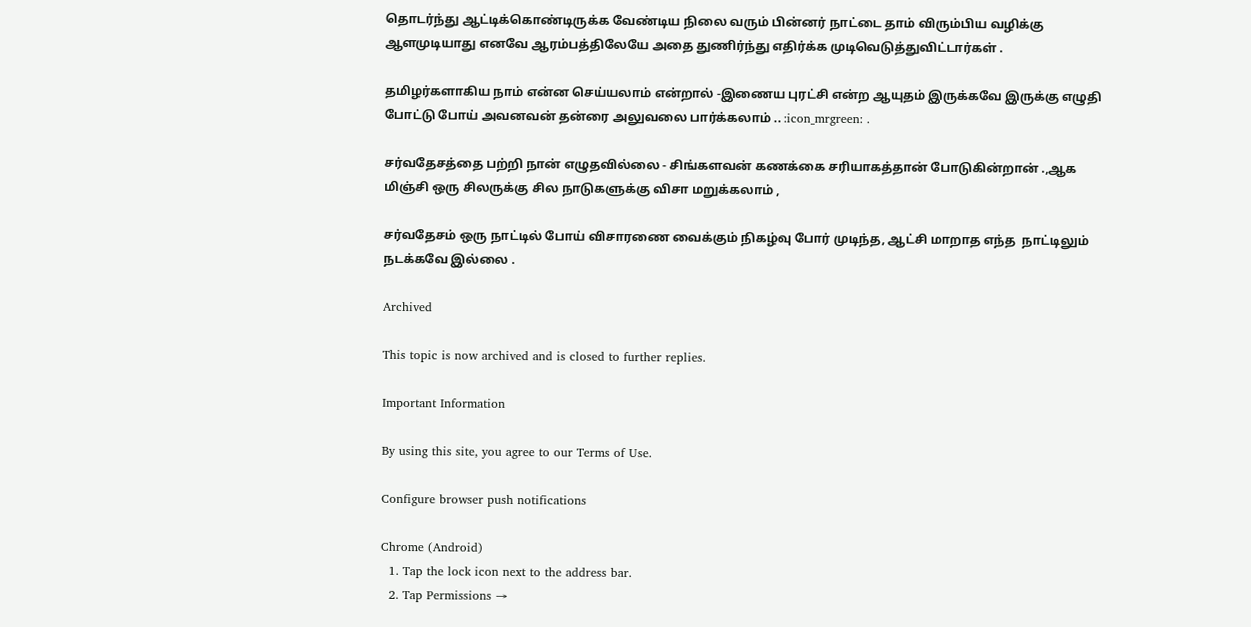தொடர்ந்து ஆட்டிக்கொண்டிருக்க வேண்டிய நிலை வரும் பின்னர் நாட்டை தாம் விரும்பிய வழிக்கு ஆளமுடியாது எனவே ஆரம்பத்திலேயே அதை துணிர்ந்து எதிர்க்க முடிவெடுத்துவிட்டார்கள் .

தமிழர்களாகிய நாம் என்ன செய்யலாம் என்றால் -இணைய புரட்சி என்ற ஆயுதம் இருக்கவே இருக்கு எழுதி போட்டு போய் அவனவன் தன்ரை அலுவலை பார்க்கலாம் .. :icon_mrgreen: .

சர்வதேசத்தை பற்றி நான் எழுதவில்லை - சிங்களவன் கணக்கை சரியாகத்தான் போடுகின்றான் .,ஆக மிஞ்சி ஒரு சிலருக்கு சில நாடுகளுக்கு விசா மறுக்கலாம் ,

சர்வதேசம் ஒரு நாட்டில் போய் விசாரணை வைக்கும் நிகழ்வு போர் முடிந்த, ஆட்சி மாறாத எந்த  நாட்டிலும் நடக்கவே இல்லை .

Archived

This topic is now archived and is closed to further replies.

Important Information

By using this site, you agree to our Terms of Use.

Configure browser push notifications

Chrome (Android)
  1. Tap the lock icon next to the address bar.
  2. Tap Permissions →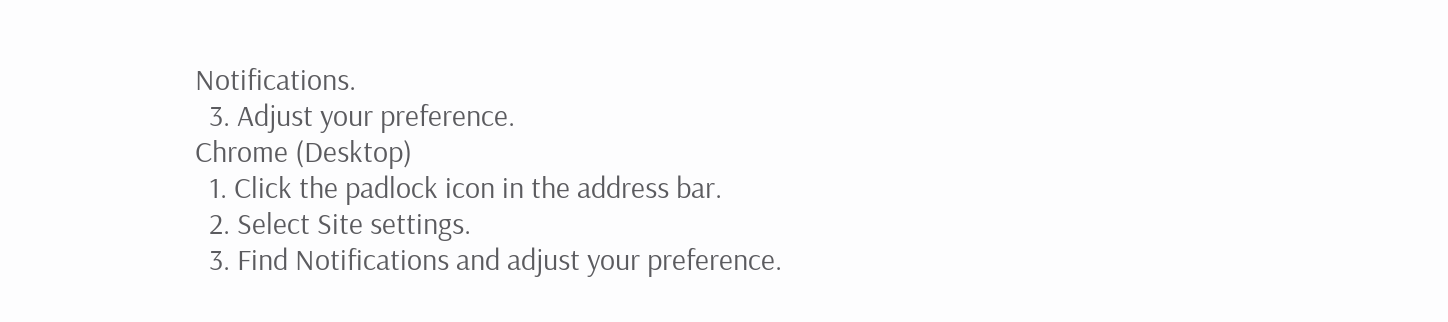Notifications.
  3. Adjust your preference.
Chrome (Desktop)
  1. Click the padlock icon in the address bar.
  2. Select Site settings.
  3. Find Notifications and adjust your preference.